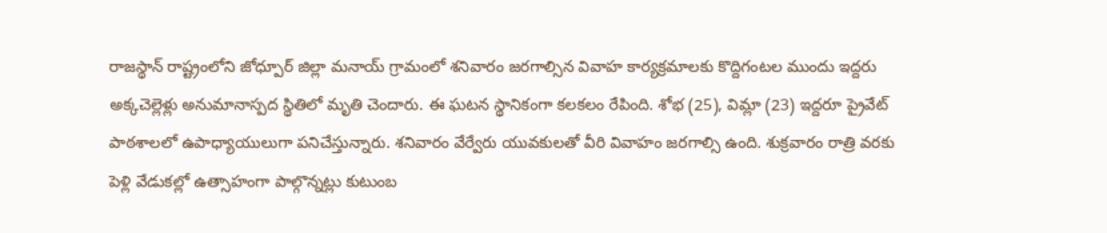రాజస్థాన్ రాష్ట్రంలోని జోధ్పూర్ జిల్లా మనాయ్ గ్రామంలో శనివారం జరగాల్సిన వివాహ కార్యక్రమాలకు కొద్దిగంటల ముందు ఇద్దరు అక్కచెల్లెళ్లు అనుమానాస్పద స్థితిలో మృతి చెందారు. ఈ ఘటన స్థానికంగా కలకలం రేపింది. శోభ (25), విమ్లా (23) ఇద్దరూ ప్రైవేట్ పాఠశాలలో ఉపాధ్యాయులుగా పనిచేస్తున్నారు. శనివారం వేర్వేరు యువకులతో వీరి వివాహం జరగాల్సి ఉంది. శుక్రవారం రాత్రి వరకు పెళ్లి వేడుకల్లో ఉత్సాహంగా పాల్గొన్నట్లు కుటుంబ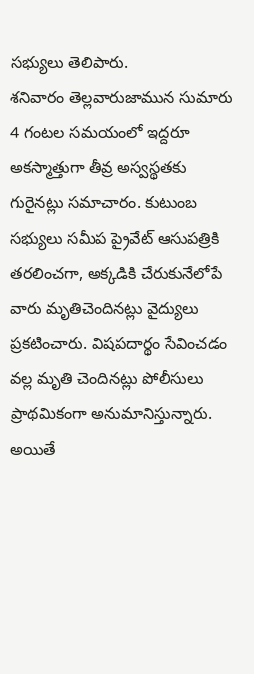సభ్యులు తెలిపారు.
శనివారం తెల్లవారుజామున సుమారు 4 గంటల సమయంలో ఇద్దరూ అకస్మాత్తుగా తీవ్ర అస్వస్థతకు గురైనట్లు సమాచారం. కుటుంబ సభ్యులు సమీప ప్రైవేట్ ఆసుపత్రికి తరలించగా, అక్కడికి చేరుకునేలోపే వారు మృతిచెందినట్లు వైద్యులు ప్రకటించారు. విషపదార్థం సేవించడం వల్ల మృతి చెందినట్లు పోలీసులు ప్రాథమికంగా అనుమానిస్తున్నారు. అయితే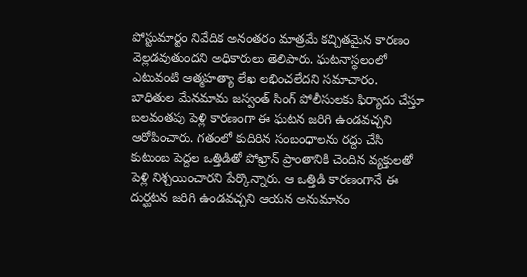పోస్టుమార్టం నివేదిక అనంతరం మాత్రమే కచ్చితమైన కారణం వెల్లడవుతుందని అధికారులు తెలిపారు. ఘటనాస్థలంలో ఎటువంటి ఆత్మహత్యా లేఖ లభించలేదని సమాచారం.
బాధితుల మేనమామ జస్వంత్ సింగ్ పోలీసులకు ఫిర్యాదు చేస్తూ బలవంతపు పెళ్లి కారణంగా ఈ ఘటన జరిగి ఉండవచ్చని ఆరోపించారు. గతంలో కుదిరిన సంబంధాలను రద్దు చేసి కుటుంబ పెద్దల ఒత్తిడితో పోఖ్రాన్ ప్రాంతానికి చెందిన వ్యక్తులతో పెళ్లి నిశ్చయించారని పేర్కొన్నారు. ఆ ఒత్తిడి కారణంగానే ఈ దుర్ఘటన జరిగి ఉండవచ్చని ఆయన అనుమానం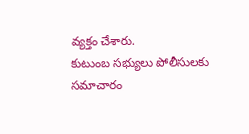వ్యక్తం చేశారు.
కుటుంబ సభ్యులు పోలీసులకు సమాచారం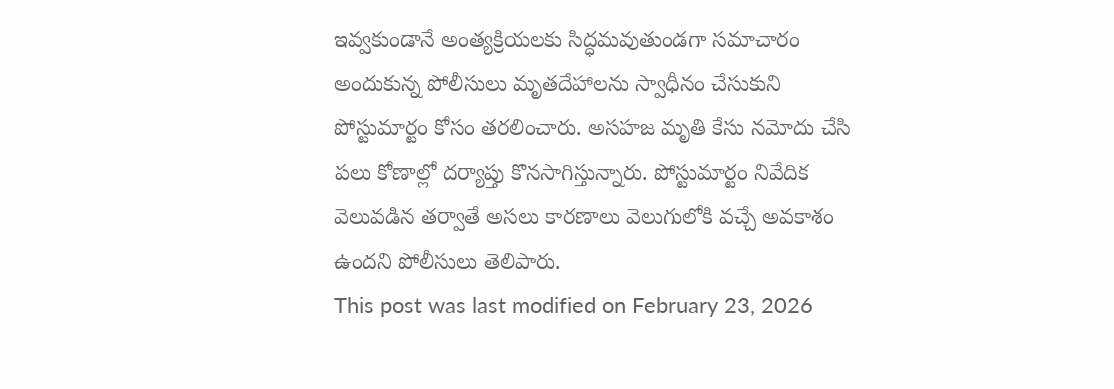ఇవ్వకుండానే అంత్యక్రియలకు సిద్ధమవుతుండగా సమాచారం అందుకున్న పోలీసులు మృతదేహాలను స్వాధీనం చేసుకుని పోస్టుమార్టం కోసం తరలించారు. అసహజ మృతి కేసు నమోదు చేసి పలు కోణాల్లో దర్యాప్తు కొనసాగిస్తున్నారు. పోస్టుమార్టం నివేదిక వెలువడిన తర్వాతే అసలు కారణాలు వెలుగులోకి వచ్చే అవకాశం ఉందని పోలీసులు తెలిపారు.
This post was last modified on February 23, 2026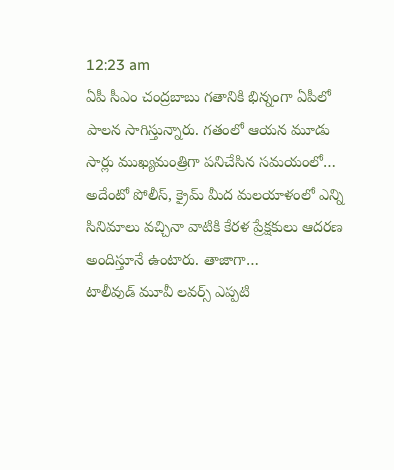12:23 am
ఏపీ సీఎం చంద్రబాబు గతానికి భిన్నంగా ఏపీలో పాలన సాగిస్తున్నారు. గతంలో ఆయన మూడు సార్లు ముఖ్యమంత్రిగా పనిచేసిన సమయంలో…
అదేంటో పోలీస్, క్రైమ్ మీద మలయాళంలో ఎన్ని సినిమాలు వచ్చినా వాటికి కేరళ ప్రేక్షకులు ఆదరణ అందిస్తూనే ఉంటారు. తాజాగా…
టాలీవుడ్ మూవీ లవర్స్ ఎప్పటి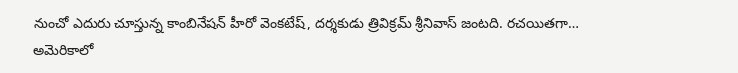నుంచో ఎదురు చూస్తున్న కాంబినేషన్ హీరో వెంకటేష్, దర్శకుడు త్రివిక్రమ్ శ్రీనివాస్ జంటది. రచయితగా…
అమెరికాలో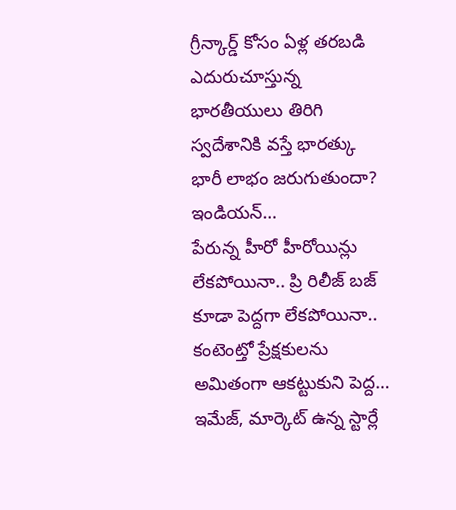గ్రీన్కార్డ్ కోసం ఏళ్ల తరబడి ఎదురుచూస్తున్న భారతీయులు తిరిగి స్వదేశానికి వస్తే భారత్కు భారీ లాభం జరుగుతుందా? ఇండియన్…
పేరున్న హీరో హీరోయిన్లు లేకపోయినా.. ప్రి రిలీజ్ బజ్ కూడా పెద్దగా లేకపోయినా.. కంటెంట్తో ప్రేక్షకులను అమితంగా ఆకట్టుకుని పెద్ద…
ఇమేజ్, మార్కెట్ ఉన్న స్టార్లే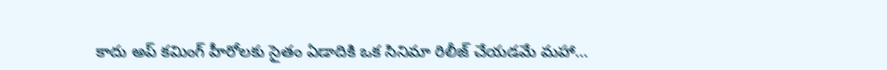కాదు అప్ కమింగ్ హీరోలకు సైతం ఏడాదికి ఒక సినిమా రిలీజ్ చేయడమే మహా…